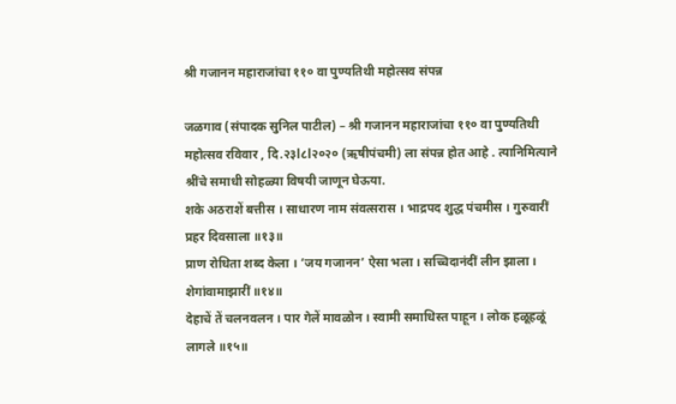श्री गजानन महाराजांचा ११० वा पुण्यतिथी महोत्सव संपन्न

जळगाव (संपादक सुनिल पाटील) – श्री गजानन महाराजांचा ११० वा पुण्यतिथी महोत्सव रविवार , दि.२३l८l२०२० (ऋषीपंचमी) ला संपन्न होत आहे . त्यानिमित्याने श्रींचे समाधी सोहळ्या विषयी जाणून घेऊया.
शके अठराशें बत्तीस । साधारण नाम संवत्सरास । भाद्रपद शुद्ध पंचमीस । गुरुवारीं प्रहर दिवसाला ॥१३॥
प्राण रोधिता शब्द केला । ’जय गजानन’ ऐसा भला । सच्चिदानंदीं लीन झाला । शेगांवामाझारीं ॥१४॥
देहाचें तें चलनवलन । पार गेलें मावळोन । स्वामी समाधिस्त पाहून । लोक हळूहळूं लागले ॥१५॥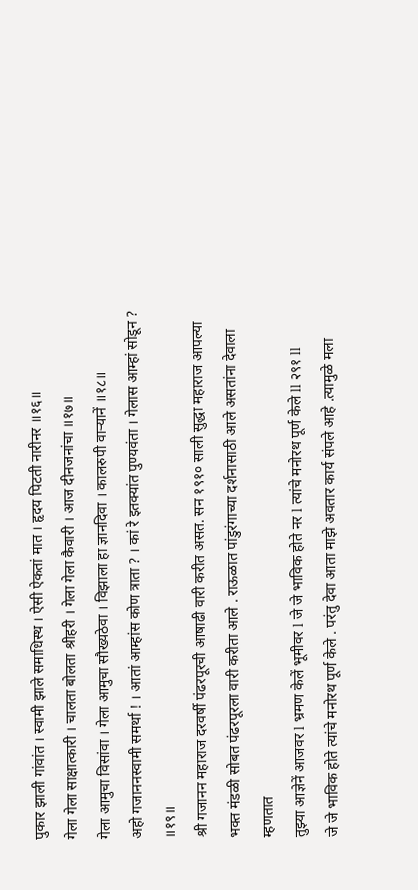पुकार झाली गांवांत । स्वामी झाले समाधिस्थ । ऐसी ऐकतां मात । हृदय पिटती नारीनर ॥१६॥
गेला गेला साक्षात्कारी । चालता बोलता श्रीहरी । गेला गेला कैवारी । आज दीनजनांचा ॥१७॥
गेला आमुचा विसांवा । गेला आमुचा सौख्यठेवा । विझाला हा ज्ञानदिवा । कालरुपी वार्‍यानें ॥१८॥
अहो गजाननस्वामी समर्था ! । आतां आम्हांस कोण त्राता ? । कां रे इतक्यांत पुण्यवंता । गेलास आम्हां सोडून ? ॥१९॥
श्री गजानन महाराज दरवर्षी पंढरपूरची आषाढी वारी करीत असत. सन १९१० साली सुद्धा महाराज आपल्या भक्त मंडळी सोबत पंढरपूरला वारी करीता आले . राऊळात पांडुरंगाच्या दर्शनासाठी आले असतांना देवाला म्हणतात
तुझ्या आज्ञेनें आजवर l भ्रमण केलें भूमीवर l जे जे भाविक होते नर l त्यांचे मनोरथ पूर्ण केले ll २९१ ll
जे जे भाविक होते त्यांचे मनोरथ पूर्ण केले . परंतु देवा आता माझे अवतार कार्य संपले आहे .त्यामुळे मला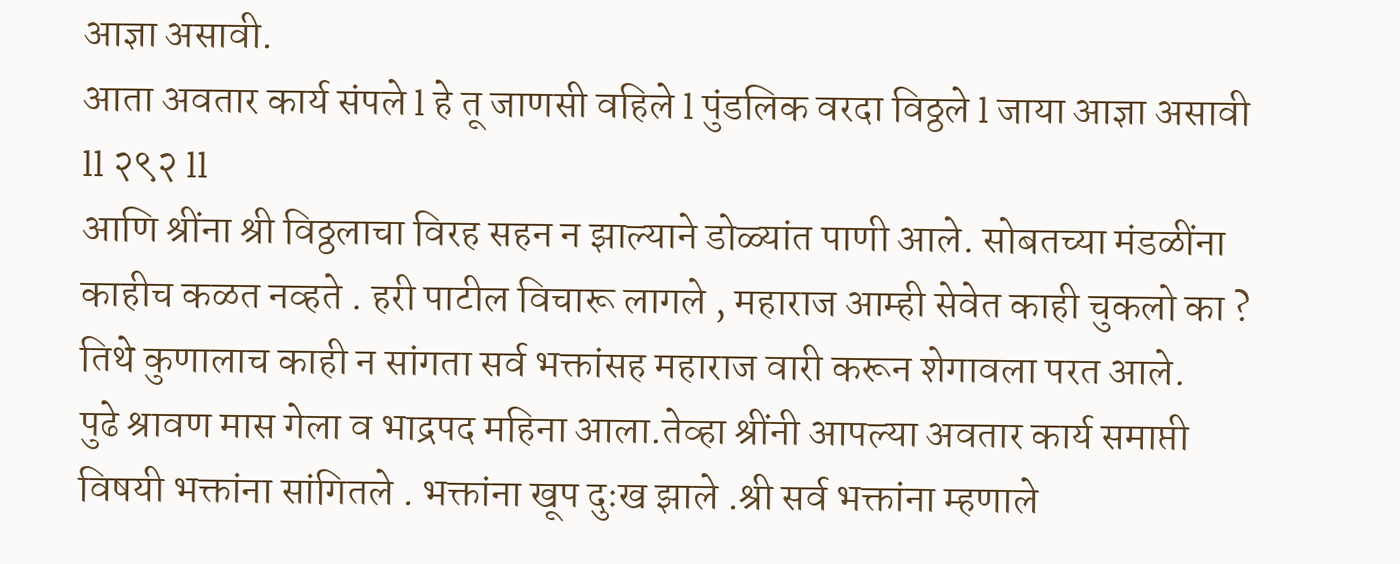आज्ञा असावी.
आता अवतार कार्य संपले l हे तू जाणसी वहिले l पुंडलिक वरदा विठ्ठले l जाया आज्ञा असावी ll २९२ ll
आणि श्रींना श्री विठ्ठलाचा विरह सहन न झाल्याने डोळ्यांत पाणी आले. सोबतच्या मंडळींना काहीच कळत नव्हते . हरी पाटील विचारू लागले , महाराज आम्ही सेवेत काही चुकलो का ?
तिथे कुणालाच काही न सांगता सर्व भक्तांसह महाराज वारी करून शेगावला परत आले.
पुढे श्रावण मास गेला व भाद्रपद महिना आला.तेव्हा श्रींनी आपल्या अवतार कार्य समाप्ती विषयी भक्तांना सांगितले . भक्तांना खूप दुःख झाले .श्री सर्व भक्तांना म्हणाले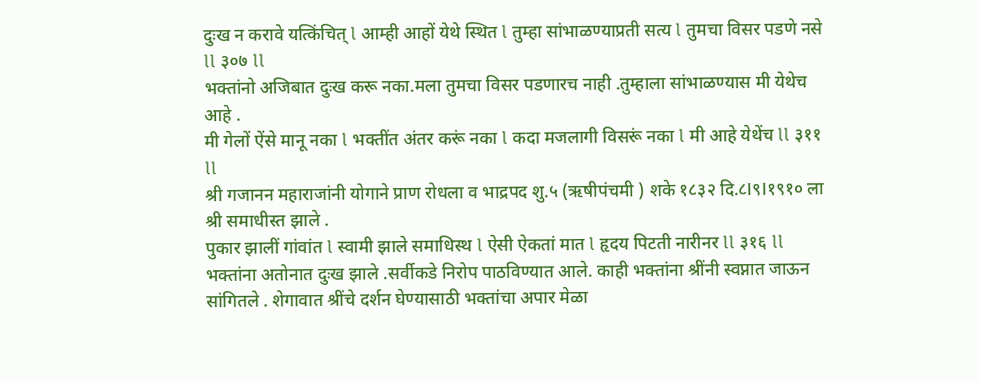दुःख न करावे यत्किंचित् l आम्ही आहों येथे स्थित l तुम्हा सांभाळण्याप्रती सत्य l तुमचा विसर पडणे नसे ll ३०७ ll
भक्तांनो अजिबात दुःख करू नका.मला तुमचा विसर पडणारच नाही .तुम्हाला सांभाळण्यास मी येथेच आहे .
मी गेलों ऐंसे मानू नका l भक्तींत अंतर करूं नका l कदा मजलागी विसरूं नका l मी आहे येथेंच ll ३११ ll
श्री गजानन महाराजांनी योगाने प्राण रोधला व भाद्रपद शु.५ (ऋषीपंचमी ) शके १८३२ दि.८l९l१९१० ला श्री समाधीस्त झाले .
पुकार झालीं गांवांत l स्वामी झाले समाधिस्थ l ऐसी ऐकतां मात l हृदय पिटती नारीनर ll ३१६ ll
भक्तांना अतोनात दुःख झाले .सर्वीकडे निरोप पाठविण्यात आले. काही भक्तांना श्रींनी स्वप्नात जाऊन सांगितले . शेगावात श्रींचे दर्शन घेण्यासाठी भक्तांचा अपार मेळा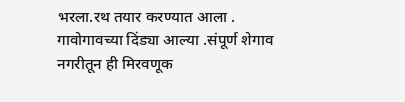भरला.रथ तयार करण्यात आला .
गावोगावच्या दिंड्या आल्या .संपूर्ण शेगाव नगरीतून ही मिरवणूक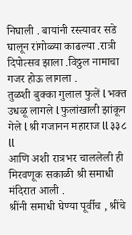निघाली . बायांनी रस्त्यावर सडे घालून रांगोळ्या काढल्या .रात्री दिपोत्सव झाला .विठ्ठल नामाचा गजर होऊ लागला .
तुळशी बुक्का गुलाल फुलें l भक्त उधळू लागले l फुलांखाली झांकून गेले l श्री गजानन महाराज ll ३३८ ll
आणि अशी रात्रभर चाललेली ही मिरवणूक सकाळी श्री समाधी मंदिरात आली .
श्रींनी समाधी घेण्या पूर्वीच , श्रींचे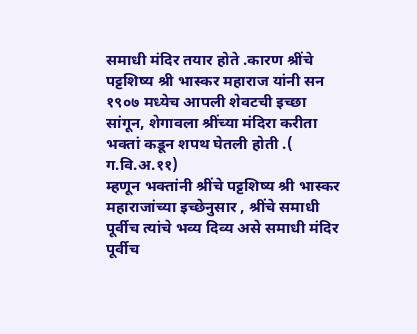समाधी मंदिर तयार होते .कारण श्रींचे पट्टशिष्य श्री भास्कर महाराज यांनी सन १९०७ मध्येच आपली शेवटची इच्छा सांगून, शेगावला श्रींच्या मंदिरा करीता भक्तां कडून शपथ घेतली होती .( ग.वि.अ.११)
म्हणून भक्तांनी श्रींचे पट्टशिष्य श्री भास्कर महाराजांच्या इच्छेनुसार , श्रींचे समाधी पूर्वीच त्यांचे भव्य दिव्य असे समाधी मंदिर पूर्वीच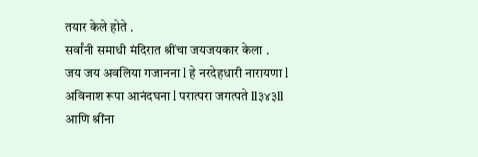तयार केले होते .
सर्वांनी समाधी मंदिरात श्रींचा जयजयकार केला .
जय जय अवलिया गजानना l हे नरदेहधारी नारायणा l अविनाश रूपा आनंदघना l परात्परा जगत्पते ll३४३ll
आणि श्रींना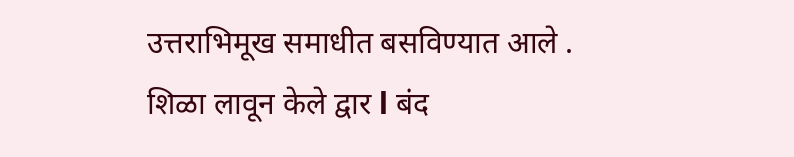उत्तराभिमूख समाधीत बसविण्यात आले .
शिळा लावून केले द्वार l बंद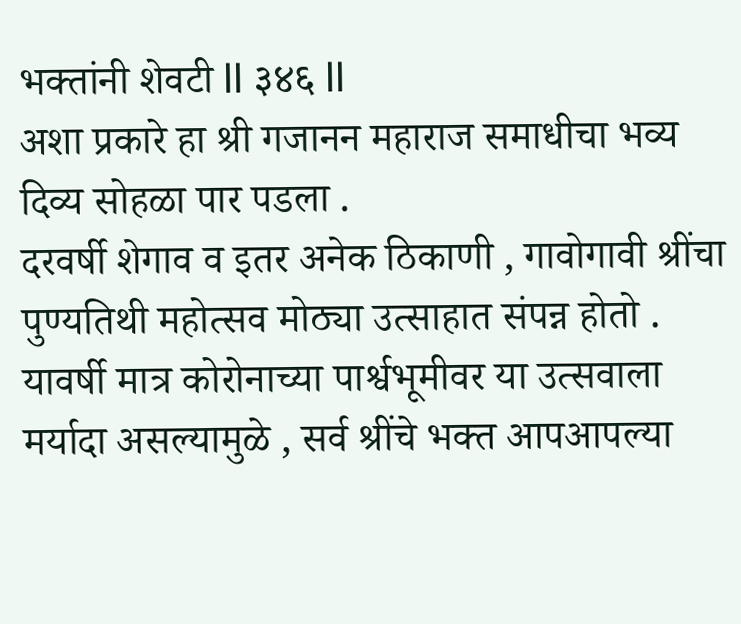भक्तांनी शेवटी ll ३४६ ll
अशा प्रकारे हा श्री गजानन महाराज समाधीचा भव्य दिव्य सोहळा पार पडला .
दरवर्षी शेगाव व इतर अनेक ठिकाणी , गावोगावी श्रींचा पुण्यतिथी महोत्सव मोठ्या उत्साहात संपन्न होतो . यावर्षी मात्र कोरोनाच्या पार्श्वभूमीवर या उत्सवाला मर्यादा असल्यामुळे , सर्व श्रींचे भक्त आपआपल्या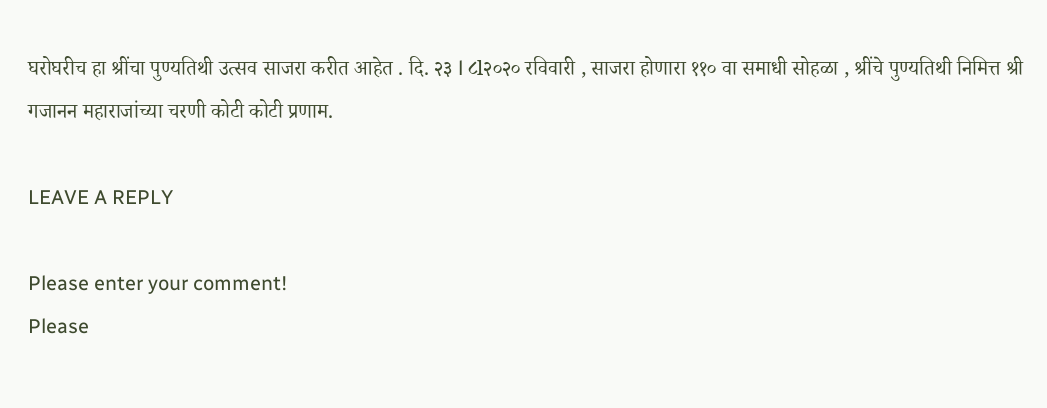घरोघरीच हा श्रींचा पुण्यतिथी उत्सव साजरा करीत आहेत . दि. २३ l ८l२०२० रविवारी , साजरा होणारा ११० वा समाधी सोहळा , श्रींचे पुण्यतिथी निमित्त श्री गजानन महाराजांच्या चरणी कोटी कोटी प्रणाम.

LEAVE A REPLY

Please enter your comment!
Please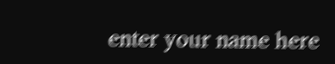enter your name here